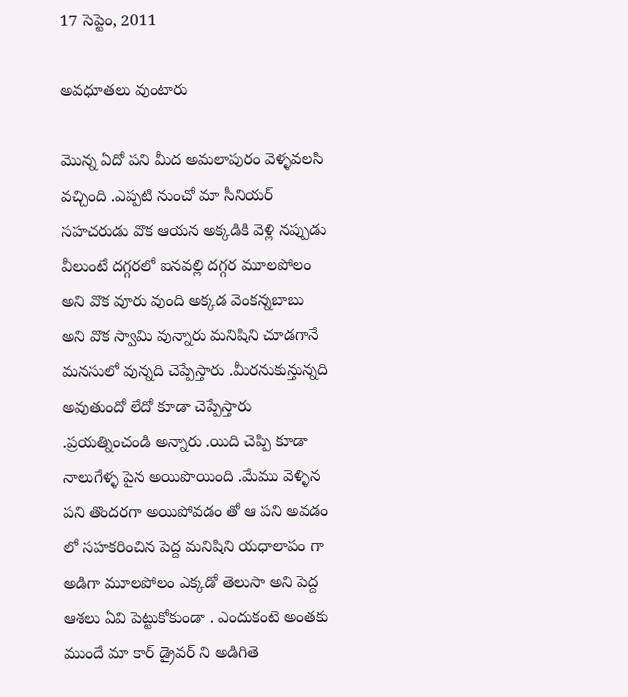17 సెప్టెం, 2011

అవధూతలు వుంటారు

మొన్న ఏదో పని మీద అమలాపురం వెళ్ళవలసి వచ్చింది .ఎప్పటి నుంచో మా సీనియర్ సహచరుడు వొక ఆయన అక్కడికి వెళ్లి నప్పుడు వీలుంటే దగ్గరలో ఐనవల్లి దగ్గర మూలపోలం అని వొక వూరు వుంది అక్కడ వెంకన్నబాబు అని వొక స్వామి వున్నారు మనిషిని చూడగానే మనసులో వున్నది చెప్పేస్తారు .మీరనుకున్తున్నది అవుతుందో లేదో కూడా చెప్పేస్తారు .ప్రయత్నించండి అన్నారు .యిది చెప్పి కూడా నాలుగేళ్ళ పైన అయిపొయింది .మేము వెళ్ళిన పని తొందరగా అయిపోవడం తో ఆ పని అవడం లో సహకరించిన పెద్ద మనిషిని యధాలాపం గా అడిగా మూలపోలం ఎక్కడో తెలుసా అని పెద్ద ఆశలు ఏవి పెట్టుకోకుండా . ఎందుకంటె అంతకు ముందే మా కార్ డ్రైవర్ ని అడిగితె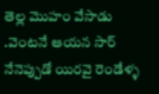తెల్ల మొహం వేసాడు .వెంటనే ఆయన సార్ నేనెప్పుడో యిరవై రెండేళ్ళ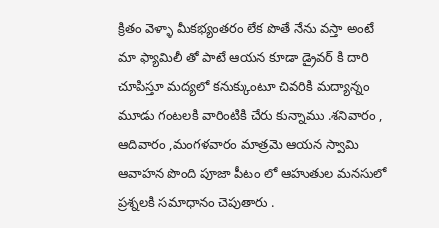క్రితం వెళ్ళా మీకభ్యంతరం లేక పొతే నేను వస్తా అంటే మా ఫ్యామిలీ తో పాటే ఆయన కూడా డ్రైవర్ కి దారి చూపిస్తూ మద్యలో కనుక్కుంటూ చివరికి మద్యాన్నం మూడు గంటలకి వారింటికి చేరు కున్నాము .శనివారం , ఆదివారం ,మంగళవారం మాత్రమె ఆయన స్వామి ఆవాహన పొంది పూజా పీటం లో ఆహుతుల మనసులో ప్రశ్నలకి సమాధానం చెపుతారు .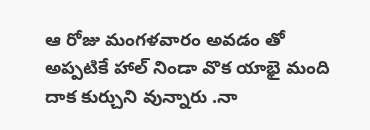ఆ రోజు మంగళవారం అవడం తో అప్పటికే హాల్ నిండా వొక యాభై మంది దాక కుర్చుని వున్నారు .నా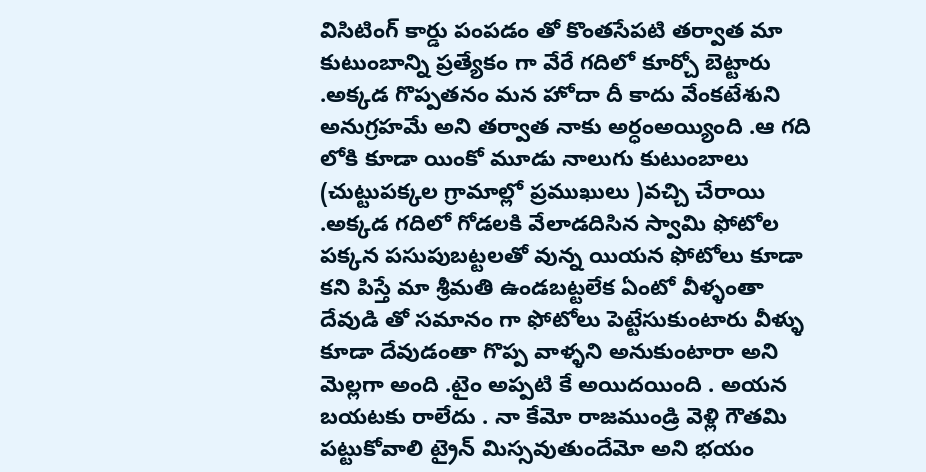విసిటింగ్ కార్డు పంపడం తో కొంతసేపటి తర్వాత మా కుటుంబాన్ని ప్రత్యేకం గా వేరే గదిలో కూర్చో బెట్టారు .అక్కడ గొప్పతనం మన హోదా దీ కాదు వేంకటేశుని అనుగ్రహమే అని తర్వాత నాకు అర్ధంఅయ్యింది .ఆ గది లోకి కూడా యింకో మూడు నాలుగు కుటుంబాలు (చుట్టుపక్కల గ్రామాల్లో ప్రముఖులు )వచ్చి చేరాయి .అక్కడ గదిలో గోడలకి వేలాడదిసిన స్వామి ఫోటోల పక్కన పసుపుబట్టలతో వున్న యియన ఫోటోలు కూడా కని పిస్తే మా శ్రీమతి ఉండబట్టలేక ఏంటో వీళ్ళంతా దేవుడి తో సమానం గా ఫోటోలు పెట్టేసుకుంటారు వీళ్ళు కూడా దేవుడంతా గొప్ప వాళ్ళని అనుకుంటారా అని మెల్లగా అంది .టైం అప్పటి కే అయిదయింది . అయన బయటకు రాలేదు . నా కేమో రాజముండ్రి వెళ్లి గౌతమి పట్టుకోవాలి ట్రైన్ మిస్సవుతుందేమో అని భయం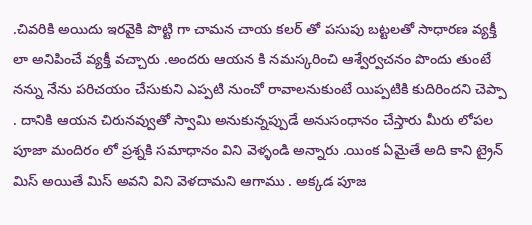.చివరికి అయిదు ఇరవైకి పొట్టి గా చామన చాయ కలర్ తో పసుపు బట్టలతో సాధారణ వ్యక్తీ లా అనిపించే వ్యక్తీ వచ్చారు .అందరు ఆయన కి నమస్కరించి ఆశ్వేర్వచనం పొందు తుంటే నన్ను నేను పరిచయం చేసుకుని ఎప్పటి నుంచో రావాలనుకుంటే యిప్పటికి కుదిరిందని చెప్పా . దానికి ఆయన చిరునవ్వుతో స్వామి అనుకున్నప్పుడే అనుసంధానం చేస్తారు మీరు లోపల పూజా మందిరం లో ప్రశ్నకి సమాధానం విని వెళ్ళండి అన్నారు .యింక ఏమైతే అది కాని ట్రైన్ మిస్ అయితే మిస్ అవని విని వెళదామని ఆగాము . అక్కడ పూజ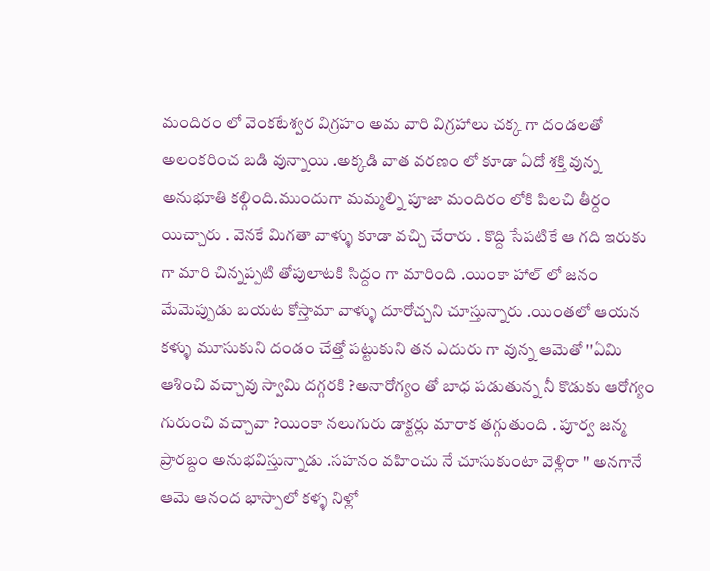మందిరం లో వెంకటేశ్వర విగ్రహం అమ వారి విగ్రహాలు చక్క గా దండలతో అలంకరించ బడి వున్నాయి .అక్కడి వాత వరణం లో కూడా ఏదో శక్తి వున్న అనుభూతి కల్గింది.ముందుగా మమ్మల్ని పూజా మందిరం లోకి పిలచి తీర్దం యిచ్చారు . వెనకే మిగతా వాళ్ళు కూడా వచ్చి చేరారు . కొద్ది సేపటికే ఆ గది ఇరుకు గా మారి చిన్నప్పటి తోపులాటకి సిద్దం గా మారింది .యింకా హాల్ లో జనం మేమెప్పుడు బయట కోస్తామా వాళ్ళు దూరోచ్చని చూస్తున్నారు .యింతలో ఆయన కళ్ళు మూసుకుని దండం చేత్తో పట్టుకుని తన ఎదురు గా వున్న ఆమెతో ''ఏమి ఆశించి వచ్చావు స్వామి దగ్గరకి ?అనారోగ్యం తో బాధ పడుతున్న నీ కొడుకు ఆరోగ్యం గురుంచి వచ్చావా ?యింకా నలుగురు డాక్టర్లు మారాక తగ్గుతుంది . పూర్వ జన్మ ప్రారబ్దం అనుభవిస్తున్నాడు .సహనం వహించు నే చూసుకుంటా వెళ్లిరా '' అనగానే ఆమె ఆనంద భాస్పాలో కళ్ళ నిళ్లో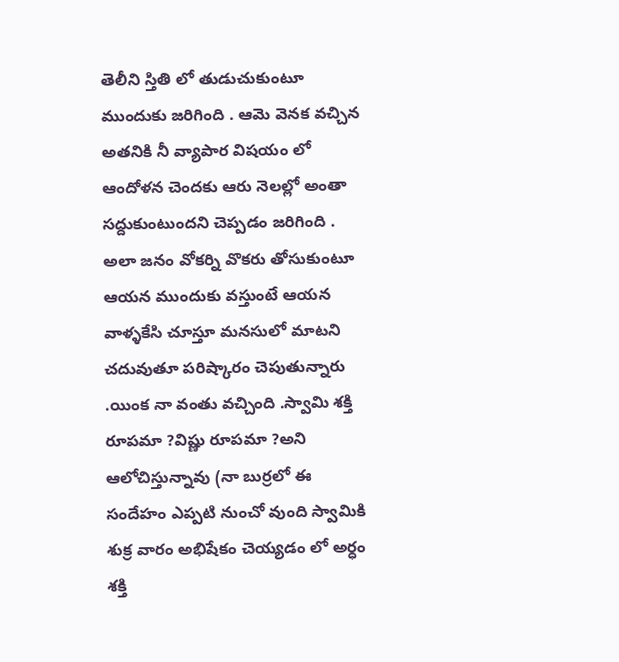తెలీని స్తితి లో తుడుచుకుంటూ ముందుకు జరిగింది . ఆమె వెనక వచ్చిన అతనికి నీ వ్యాపార విషయం లో ఆందోళన చెందకు ఆరు నెలల్లో అంతా సద్దుకుంటుందని చెప్పడం జరిగింది .
అలా జనం వోకర్ని వొకరు తోసుకుంటూ ఆయన ముందుకు వస్తుంటే ఆయన వాళ్ళకేసి చూస్తూ మనసులో మాటని చదువుతూ పరిష్కారం చెపుతున్నారు .యింక నా వంతు వచ్చింది .స్వామి శక్తి రూపమా ?విష్ణు రూపమా ?అని ఆలోచిస్తున్నావు (నా బుర్రలో ఈ సందేహం ఎప్పటి నుంచో వుంది స్వామికి శుక్ర వారం అభిషేకం చెయ్యడం లో అర్ధం శక్తి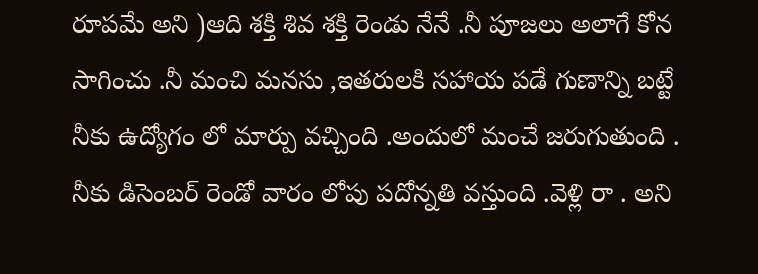రూపమే అని )ఆది శక్తి శివ శక్తి రెండు నేనే .నీ పూజలు అలాగే కోన సాగించు .నీ మంచి మనసు ,ఇతరులకి సహాయ పడే గుణాన్ని బట్టే నీకు ఉద్యోగం లో మార్పు వచ్చింది .అందులో మంచే జరుగుతుంది . నీకు డిసెంబర్ రెండో వారం లోపు పదోన్నతి వస్తుంది .వెళ్లి రా . అని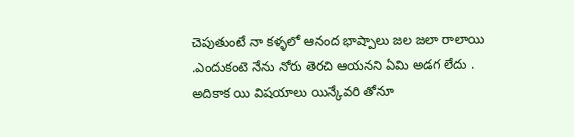చెపుతుంటే నా కళ్ళలో ఆనంద భాష్పాలు జల జలా రాలాయి .ఎందుకంటె నేను నోరు తెరచి ఆయనని ఏమి అడగ లేదు . అదికాక యి విషయాలు యిన్కేవరి తోనూ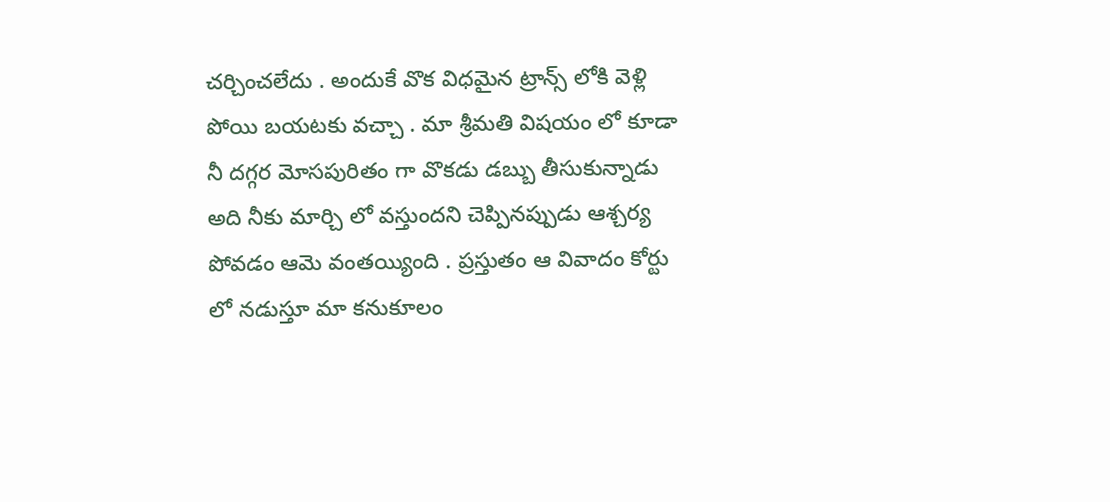చర్చించలేదు . అందుకే వొక విధమైన ట్రాన్స్ లోకి వెళ్లి పోయి బయటకు వచ్చా . మా శ్రీమతి విషయం లో కూడా నీ దగ్గర మోసపురితం గా వొకడు డబ్బు తీసుకున్నాడు అది నీకు మార్చి లో వస్తుందని చెప్పినప్పుడు ఆశ్చర్య పోవడం ఆమె వంతయ్యింది . ప్రస్తుతం ఆ వివాదం కోర్టు లో నడుస్తూ మా కనుకూలం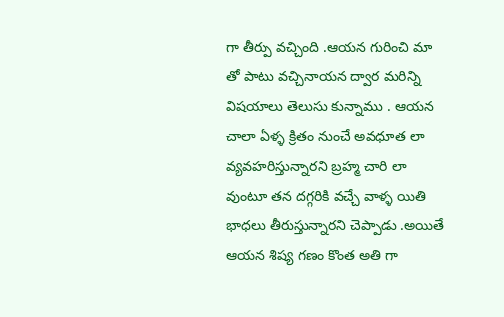గా తీర్పు వచ్చింది .ఆయన గురించి మా తో పాటు వచ్చినాయన ద్వార మరిన్ని విషయాలు తెలుసు కున్నాము . ఆయన చాలా ఏళ్ళ క్రితం నుంచే అవధూత లా వ్యవహరిస్తున్నారని బ్రహ్మ చారి లా వుంటూ తన దగ్గరికి వచ్చే వాళ్ళ యితి భాధలు తీరుస్తున్నారని చెప్పాడు .అయితే ఆయన శిష్య గణం కొంత అతి గా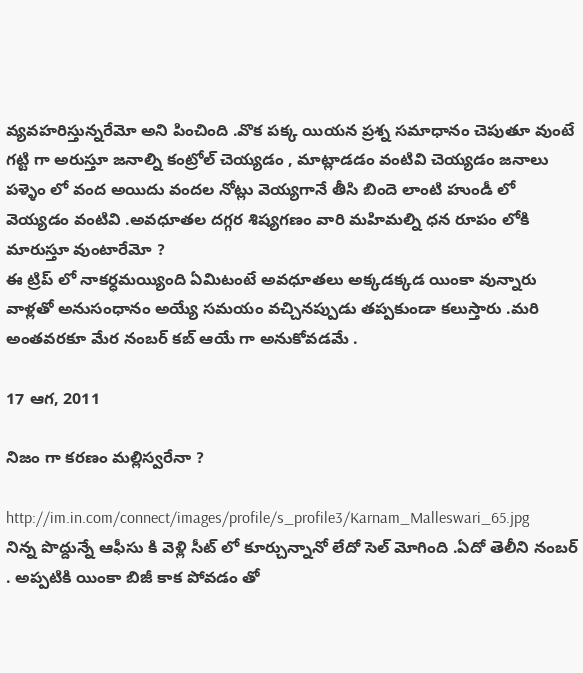వ్యవహరిస్తున్నరేమో అని పించింది .వొక పక్క యియన ప్రశ్న సమాధానం చెపుతూ వుంటే గట్టి గా అరుస్తూ జనాల్ని కంట్రోల్ చెయ్యడం , మాట్లాడడం వంటివి చెయ్యడం జనాలు పళ్ళెం లో వంద అయిదు వందల నోట్లు వెయ్యగానే తీసి బిందె లాంటి హుండీ లో వెయ్యడం వంటివి .అవధూతల దగ్గర శిష్యగణం వారి మహిమల్ని ధన రూపం లోకి మారుస్తూ వుంటారేమో ?
ఈ ట్రిప్ లో నాకర్ధమయ్యింది ఏమిటంటే అవధూతలు అక్కడక్కడ యింకా వున్నారు వాళ్లతో అనుసంధానం అయ్యే సమయం వచ్చినప్పుడు తప్పకుండా కలుస్తారు .మరి అంతవరకూ మేర నంబర్ కబ్ ఆయే గా అనుకోవడమే .

17 ఆగ, 2011

నిజం గా కరణం మల్లిస్వరేనా ?

http://im.in.com/connect/images/profile/s_profile3/Karnam_Malleswari_65.jpg
నిన్న పొద్దున్నే ఆఫీసు కి వెళ్లి సీట్ లో కూర్చున్నానో లేదో సెల్ మోగింది .ఏదో తెలీని నంబర్ . అప్పటికి యింకా బిజీ కాక పోవడం తో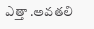ఎత్తా .అవతలి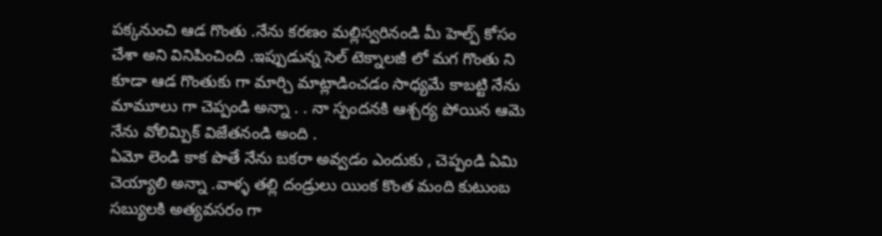పక్కనుంచి ఆడ గొంతు .నేను కరణం మల్లిస్వరినండి మీ హెల్ప్ కోసం చేశా అని వినిపించింది .ఇప్పుడున్న సెల్ టెక్నాలజీ లో మగ గొంతు ని కూడా ఆడ గొంతుకు గా మార్చి మాట్లాడించడం సాధ్యమే కాబట్టి నేను మామూలు గా చెప్పండి అన్నా . . నా స్పందనకి ఆశ్చర్య పోయిన ఆమె నేను వోలిమ్పిక్ విజేతనండి అంది .
ఏమో లెండి కాక పొతే నేను బకరా అవ్వడం ఎందుకు , చెప్పండి ఏమి చెయ్యాలి అన్నా .వాళ్ళ తల్లి దండ్రులు యింక కొంత మంది కుటుంబ సబ్యులకి అత్యవసరం గా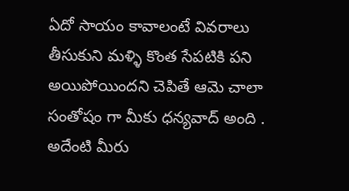ఏదో సాయం కావాలంటే వివరాలు తీసుకుని మళ్ళి కొంత సేపటికి పని అయిపోయిందని చెపితే ఆమె చాలా సంతోషం గా మీకు ధన్యవాద్ అంది . అదేంటి మీరు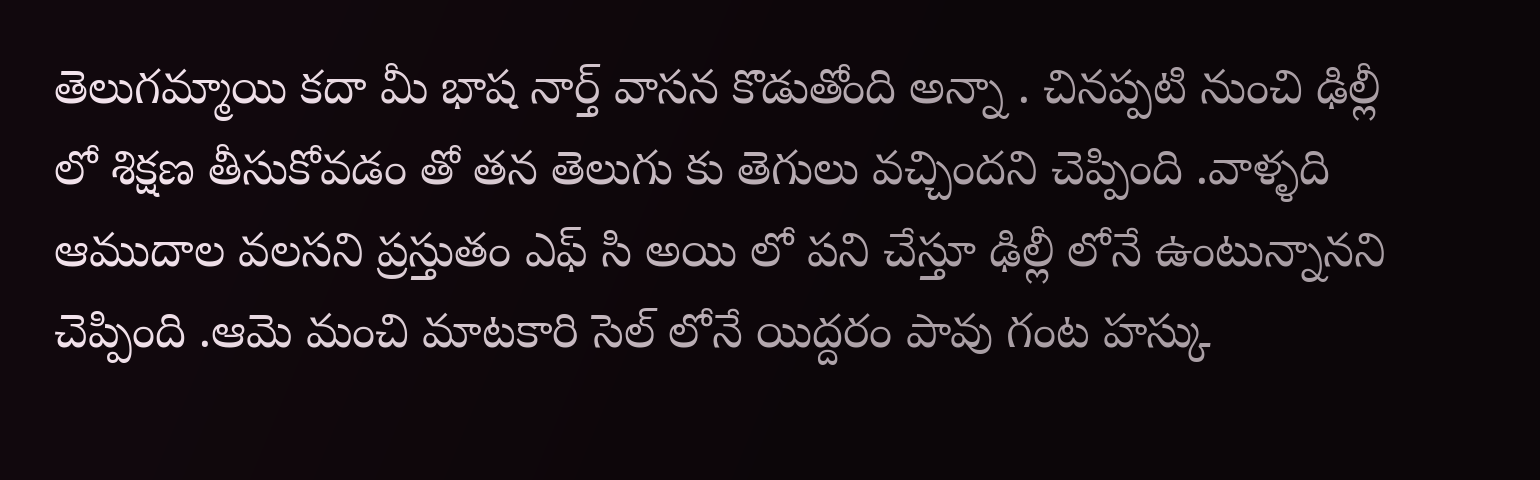తెలుగమ్మాయి కదా మీ భాష నార్త్ వాసన కొడుతోంది అన్నా . చినప్పటి నుంచి ఢిల్లీ లో శిక్షణ తీసుకోవడం తో తన తెలుగు కు తెగులు వచ్చిందని చెప్పింది .వాళ్ళది ఆముదాల వలసని ప్రస్తుతం ఎఫ్ సి అయి లో పని చేస్తూ ఢిల్లీ లోనే ఉంటున్నానని చెప్పింది .ఆమె మంచి మాటకారి సెల్ లోనే యిద్దరం పావు గంట హస్కు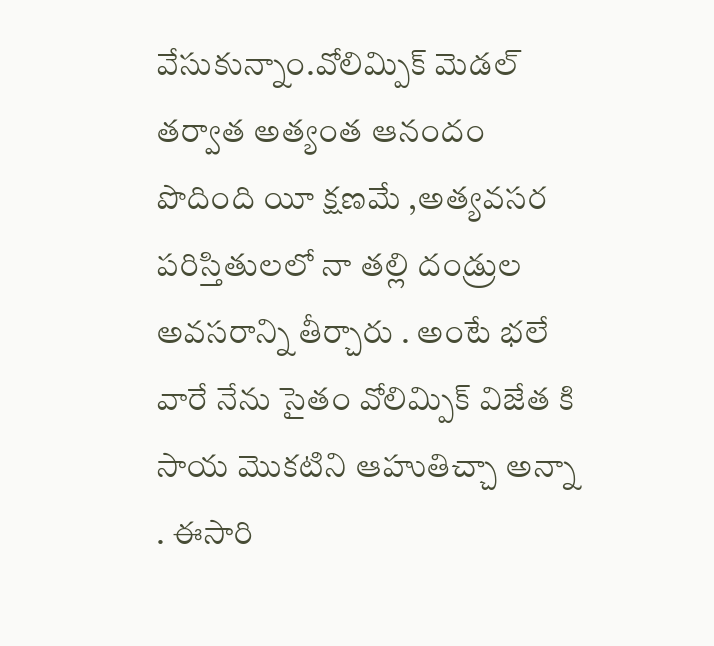వేసుకున్నాం.వోలిమ్పిక్ మెడల్ తర్వాత అత్యంత ఆనందం పొదింది యీ క్షణమే ,అత్యవసర పరిస్తితులలో నా తల్లి దండ్రుల అవసరాన్ని తీర్చారు . అంటే భలే వారే నేను సైతం వోలిమ్పిక్ విజేత కి సాయ మొకటిని ఆహుతిచ్చా అన్నా . ఈసారి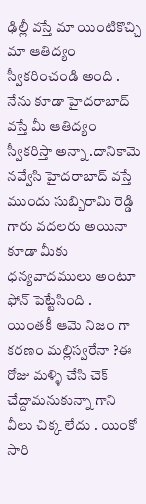ఢిల్లీ వస్తే మా యింటికొచ్చి మా ఆతిద్యం స్వీకరించండి అంది . నేను కూడా హైదరాబాద్ వస్తే మీ ఆతిద్యం స్వీకరిస్తా అన్నా .దానికామె నవ్వేసి హైదరాబాద్ వస్తే ముందు సుబ్బిరామి రెడ్డి గారు వదలరు అయినా కూడా మీకు ధన్యవాదములు అంటూ ఫోన్ పెట్టేసింది .
యింతకీ ఆమె నిజం గా కరణం మల్లిస్వరేనా ?ఈ రోజు మళ్ళి చేసి చెక్ చేద్దామనుకున్నా గాని వీలు చిక్క లేదు . యింకో సారి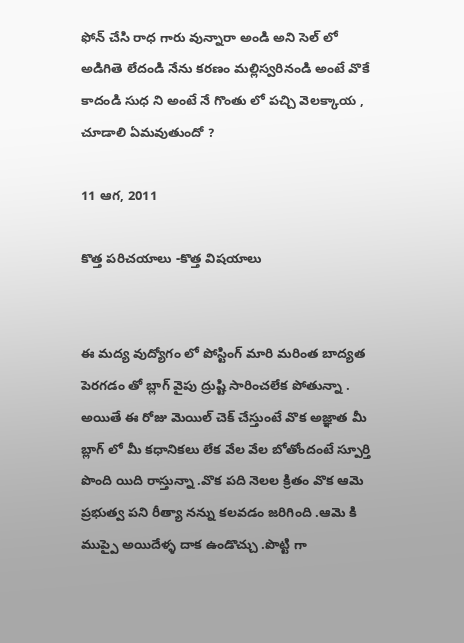ఫోన్ చేసి రాధ గారు వున్నారా అండి అని సెల్ లో అడిగితె లేదండి నేను కరణం మల్లిస్వరినండి అంటే వొకే కాదండి సుధ ని అంటే నే గొంతు లో పచ్చి వెలక్కాయ , చూడాలి ఏమవుతుందో ?

11 ఆగ, 2011

కొత్త పరిచయాలు -కొత్త విషయాలు


ఈ మద్య వుద్యోగం లో పోస్టింగ్ మారి మరింత బాద్యత పెరగడం తో బ్లాగ్ వైపు ద్రుష్టి సారించలేక పోతున్నా . అయితే ఈ రోజు మెయిల్ చెక్ చేస్తుంటే వొక అజ్ఞాత మీ బ్లాగ్ లో మీ కధానికలు లేక వేల వేల బోతోందంటే స్పూర్తి పొంది యిది రాస్తున్నా .వొక పది నెలల క్రితం వొక ఆమె ప్రభుత్వ పని రీత్యా నన్ను కలవడం జరిగింది .ఆమె కి ముప్పై అయిదేళ్ళ దాక ఉండొచ్చు .పొట్టి గా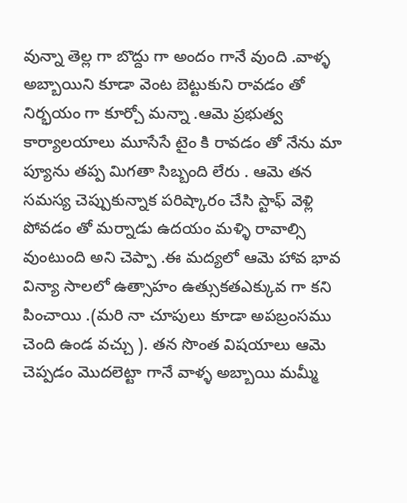వున్నా తెల్ల గా బొద్దు గా అందం గానే వుంది .వాళ్ళ అబ్బాయిని కూడా వెంట బెట్టుకుని రావడం తో నిర్భయం గా కూర్చో మన్నా .ఆమె ప్రభుత్వ కార్యాలయాలు మూసేసే టైం కి రావడం తో నేను మా ప్యూను తప్ప మిగతా సిబ్బంది లేరు . ఆమె తన సమస్య చెప్పుకున్నాక పరిష్కారం చేసి స్టాఫ్ వెళ్లి పోవడం తో మర్నాడు ఉదయం మళ్ళి రావాల్సి వుంటుంది అని చెప్పా .ఈ మద్యలో ఆమె హావ భావ విన్యా సాలలో ఉత్సాహం ఉత్సుకతఎక్కువ గా కని పించాయి .(మరి నా చూపులు కూడా అపబ్రంసము చెంది ఉండ వచ్చు ). తన సొంత విషయాలు ఆమె చెప్పడం మొదలెట్టా గానే వాళ్ళ అబ్బాయి మమ్మీ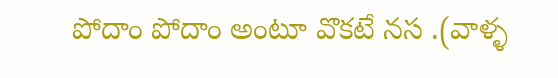పోదాం పోదాం అంటూ వొకటే నస .(వాళ్ళ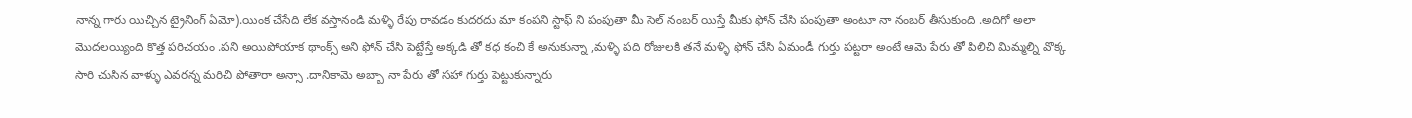నాన్న గారు యిచ్చిన ట్రైనింగ్ ఏమో).యింక చేసేది లేక వస్తానండి మళ్ళి రేపు రావడం కుదరదు మా కంపని స్టాఫ్ ని పంపుతా మీ సెల్ నంబర్ యిస్తే మీకు ఫోన్ చేసి పంపుతా అంటూ నా నంబర్ తీసుకుంది .అదిగో అలా మొదలయ్యింది కొత్త పరిచయం .పని అయిపోయాక థాంక్స్ అని ఫోన్ చేసి పెట్టేస్తే అక్కడి తో కధ కంచి కే అనుకున్నా ,మళ్ళి పది రోజులకి తనే మళ్ళి ఫోన్ చేసి ఏమండీ గుర్తు పట్టరా అంటే ఆమె పేరు తో పిలిచి మిమ్మల్ని వొక్క సారి చుసిన వాళ్ళు ఎవరన్న మరిచి పోతారా అన్సా .దానికామె అబ్బా నా పేరు తో సహా గుర్తు పెట్టుకున్నారు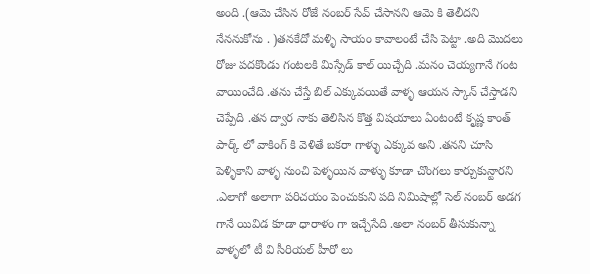అంది .(ఆమె చేసిన రోజే నంబర్ సేవ్ చేసానని ఆమె కి తెలీదని నేననుకోను . )తనకేదో మళ్ళి సాయం కావాలంటే చేసి పెట్టా .అది మొదలు రోజు పదకొండు గంటలకి మిస్సేడ్ కాల్ యిచ్చేది .మనం చెయ్యగానే గంట వాయించేది .తను చేస్తే బిల్ ఎక్కువయితే వాళ్ళ ఆయన స్కాన్ చేస్తాడని చెప్పేది .తన ద్వార నాకు తెలిసిన కొత్త విషయాలు ఏంటంటే కృష్ణ కాంత్ పార్క్ లో వాకింగ్ కి వెళితే బకరా గాళ్ళు ఎక్కువ అని .తనని చూసి పెళ్ళికాని వాళ్ళ నుంచి పెళ్ళయిన వాళ్ళు కూడా చొంగలు కార్చుకున్టారని .ఎలాగో అలాగా పరిచయం పెంచుకుని పది నిమిషాల్లో సెల్ నంబర్ అడగ గానే యివిడ కూడా ధారాళం గా ఇచ్చేసేది .అలా నంబర్ తీసుకున్నా వాళ్ళలో టీ వి సీరియల్ హీరో లు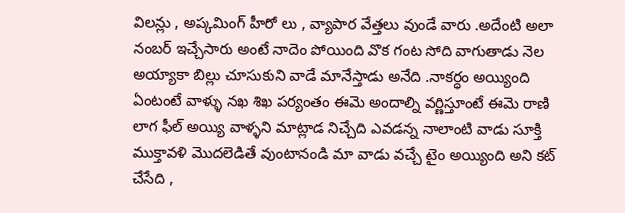విలన్లు , అప్కమింగ్ హీరో లు , వ్యాపార వేత్తలు వుండే వారు .అదేంటి అలా నంబర్ ఇచ్చేసారు అంటే నాదెం పోయింది వొక గంట సోది వాగుతాడు నెల అయ్యాకా బిల్లు చూసుకుని వాడే మానేస్తాడు అనేది .నాకర్ధం అయ్యింది ఏంటంటే వాళ్ళు నఖ శిఖ పర్యంతం ఈమె అందాల్ని వర్ణిస్తూంటే ఈమె రాణి లాగ ఫీల్ అయ్యి వాళ్ళని మాట్లాడ నిచ్చేది ఎవడన్న నాలాంటి వాడు సూక్తి ముక్తావళి మొదలెడితే వుంటానండి మా వాడు వచ్చే టైం అయ్యింది అని కట్ చేసేది ,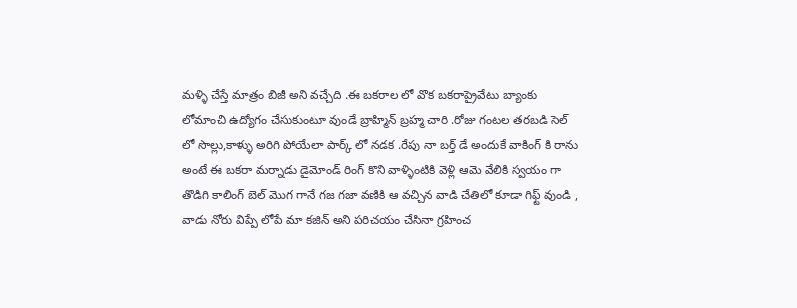మళ్ళి చేస్తే మాత్రం బిజీ అని వచ్చేది .ఈ బకరాల లో వొక బకరాప్రైవేటు బ్యాంకు లోమాంచి ఉద్యోగం చేసుకుంటూ వుండే బ్రాహ్మిన్ బ్రహ్మ చారి .రోజు గంటల తరబడి సెల్ లో సొల్లు,కాళ్ళు అరిగి పోయేలా పార్క్ లో నడక .రేపు నా బర్త్ డే అందుకే వాకింగ్ కి రాను అంటే ఈ బకరా మర్నాడు డైమోండ్ రింగ్ కొని వాళ్ళింటికి వెళ్లి ఆమె వేలికి స్వయం గా తొడిగి కాలింగ్ బెల్ మొగ గానే గజ గజా వణికి ఆ వచ్చిన వాడి చేతిలో కూడా గిఫ్ట్ వుండి , వాడు నోరు విప్పే లోపే మా కజిన్ అని పరిచయం చేసినా గ్రహించ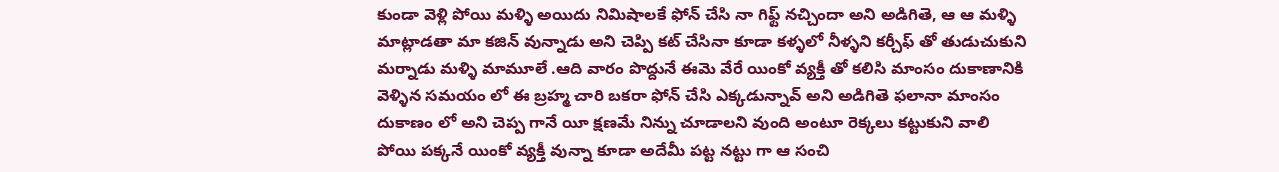కుండా వెళ్లి పోయి మళ్ళి అయిదు నిమిషాలకే ఫోన్ చేసి నా గిఫ్ట్ నచ్చిందా అని అడిగితె, ఆ ఆ మళ్ళి మాట్లాడతా మా కజిన్ వున్నాడు అని చెప్పి కట్ చేసినా కూడా కళ్ళలో నీళ్ళని కర్చీఫ్ తో తుడుచుకుని మర్నాడు మళ్ళి మామూలే .ఆది వారం పొద్దునే ఈమె వేరే యింకో వ్యక్తీ తో కలిసి మాంసం దుకాణానికి వెళ్ళిన సమయం లో ఈ బ్రహ్మ చారి బకరా ఫోన్ చేసి ఎక్కడున్నావ్ అని అడిగితె ఫలానా మాంసం దుకాణం లో అని చెప్ప గానే యీ క్షణమే నిన్ను చూడాలని వుంది అంటూ రెక్కలు కట్టుకుని వాలి పోయి పక్కనే యింకో వ్యక్తీ వున్నా కూడా అదేమీ పట్ట నట్టు గా ఆ సంచి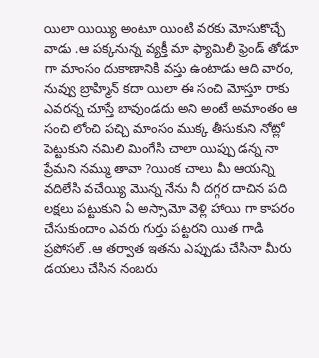యిలా యియ్యి అంటూ యింటి వరకు మోసుకొచ్చే వాడు .ఆ పక్కనున్న వ్యక్తీ మా ఫ్యామిలీ ఫ్రెండ్ తోడూ గా మాంసం దుకాణానికి వస్తు ఉంటాడు ఆది వారం, నువ్వు బ్రాహ్మిన్ కదా యిలా ఈ సంచి మోస్తూ రాకు ఎవరన్న చూస్తే బావుండదు అని అంటే అమాంతం ఆ సంచి లోంచి పచ్చి మాంసం ముక్క తీసుకుని నోట్లో పెట్టుకుని నమిలి మింగేసి చాలా యిప్పు డన్న నా ప్రేమని నమ్ము తావా ?యింక చాలు మీ ఆయన్ని వదిలేసి వచేయ్యి మొన్న నేను నీ దగ్గర దాచిన పది లక్షలు పట్టుకుని ఏ అస్సామో వెళ్లి హాయి గా కాపరం చేసుకుందాం ఎవరు గుర్తు పట్టరని యిత గాడి ప్రపోసల్ .ఆ తర్వాత ఇతను ఎప్పుడు చేసినా మీరు డయలు చేసిన నంబరు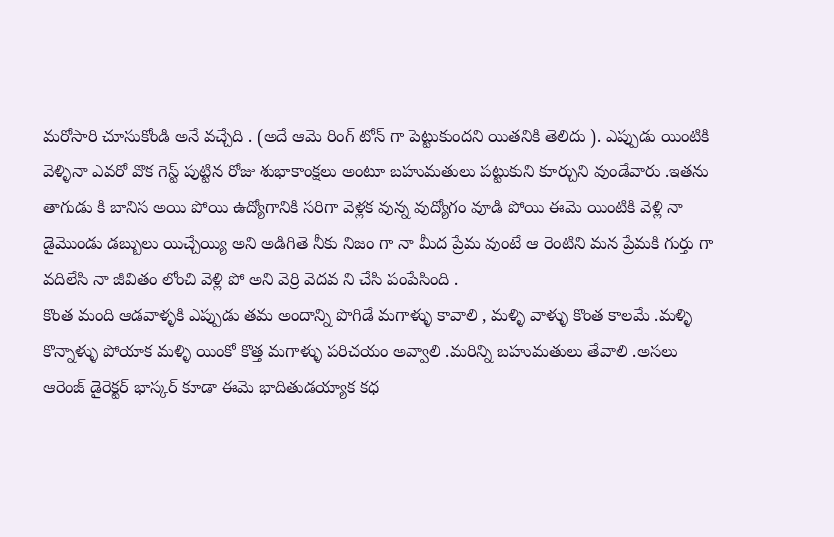మరోసారి చూసుకోండి అనే వచ్చేది . (అదే ఆమె రింగ్ టోన్ గా పెట్టుకుందని యితనికి తెలిదు ). ఎప్పుడు యింటికి వెళ్ళినా ఎవరో వొక గెస్ట్ పుట్టిన రోజు శుభాకాంక్షలు అంటూ బహుమతులు పట్టుకుని కూర్చుని వుండేవారు .ఇతను తాగుడు కి బానిస అయి పోయి ఉద్యోగానికి సరిగా వెళ్లక వున్న వుద్యోగం వూడి పోయి ఈమె యింటికి వెళ్లి నా డైమొండు డబ్బులు యిచ్చేయ్యి అని అడిగితె నీకు నిజం గా నా మీద ప్రేమ వుంటే ఆ రెంటిని మన ప్రేమకి గుర్తు గా వదిలేసి నా జీవితం లోంచి వెళ్లి పో అని వెర్రి వెదవ ని చేసి పంపేసింది .
కొంత మంది ఆడవాళ్ళకి ఎప్పుడు తమ అందాన్ని పొగిడే మగాళ్ళు కావాలి , మళ్ళి వాళ్ళు కొంత కాలమే .మళ్ళి కొన్నాళ్ళు పోయాక మళ్ళి యింకో కొత్త మగాళ్ళు పరిచయం అవ్వాలి .మరిన్ని బహుమతులు తేవాలి .అసలు ఆరెంజ్ డైరెక్టర్ భాస్కర్ కూడా ఈమె భాదితుడయ్యాక కధ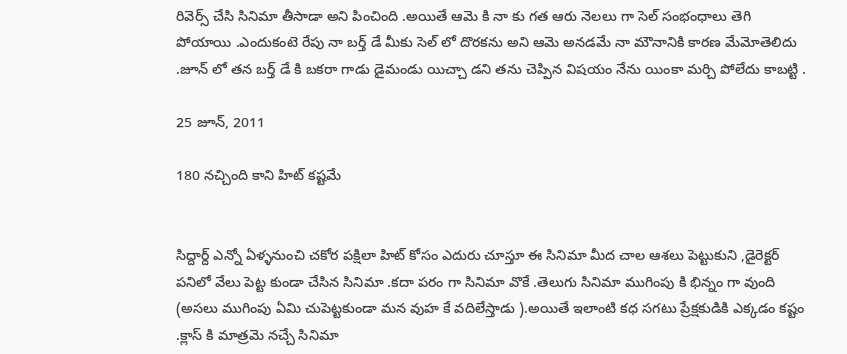రివెర్స్ చేసి సినిమా తీసాడా అని పించింది .అయితే ఆమె కి నా కు గత ఆరు నెలలు గా సెల్ సంభంధాలు తెగి పోయాయి .ఎందుకంటె రేపు నా బర్త్ డే మీకు సెల్ లో దొరకను అని ఆమె అనడమే నా మౌనానికి కారణ మేమోతెలిదు .జూన్ లో తన బర్త్ డే కి బకరా గాడు డైమండు యిచ్చా డని తను చెప్పిన విషయం నేను యింకా మర్చి పోలేదు కాబట్టి .

25 జూన్, 2011

180 నచ్చింది కాని హిట్ కష్టమే


సిద్దార్ద్ ఎన్నో ఏళ్ళనుంచి చకోర పక్షిలా హిట్ కోసం ఎదురు చూస్తూ ఈ సినిమా మీద చాల ఆశలు పెట్టుకుని ,డైరెక్టర్ పనిలో వేలు పెట్ట కుండా చేసిన సినిమా .కదా పరం గా సినిమా వొకే .తెలుగు సినిమా ముగింపు కి భిన్నం గా వుంది (అసలు ముగింపు ఏమి చుపెట్టకుండా మన వుహ కే వదిలేస్తాడు ).అయితే ఇలాంటి కధ సగటు ప్రేక్షకుడికి ఎక్కడం కష్టం .క్లాస్ కి మాత్రమె నచ్చే సినిమా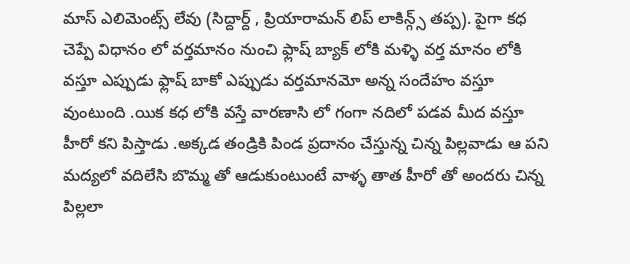మాస్ ఎలిమెంట్స్ లేవు (సిద్దార్ద్ , ప్రియారామన్ లిప్ లాకిన్గ్స్ తప్ప). పైగా కధ చెప్పే విధానం లో వర్తమానం నుంచి ఫ్లాష్ బ్యాక్ లోకి మళ్ళి వర్త మానం లోకి వస్తూ ఎప్పుడు ఫ్లాష్ బాకో ఎప్పుడు వర్తమానమో అన్న సందేహం వస్తూ వుంటుంది .యిక కధ లోకి వస్తే వారణాసి లో గంగా నదిలో పడవ మీద వస్తూ హీరో కని పిస్తాడు .అక్కడ తండ్రికి పిండ ప్రదానం చేస్తున్న చిన్న పిల్లవాడు ఆ పని మద్యలో వదిలేసి బొమ్మ తో ఆడుకుంటుంటే వాళ్ళ తాత హీరో తో అందరు చిన్న పిల్లలా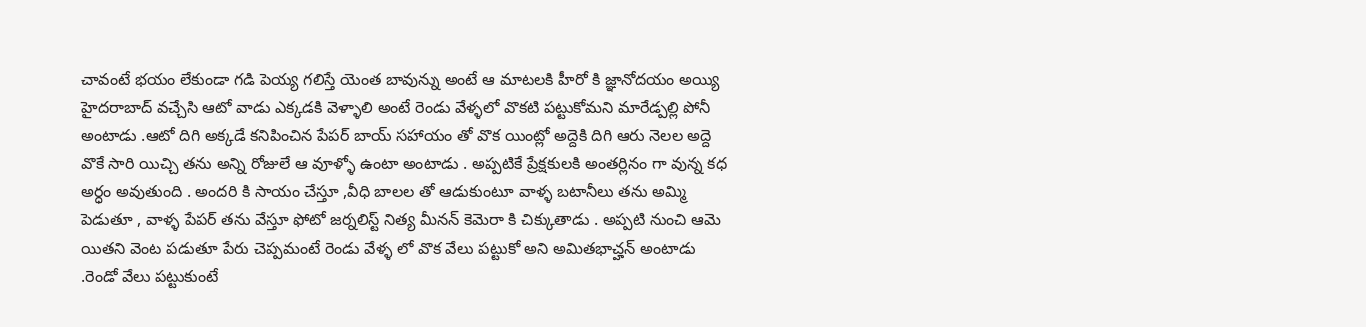చావంటే భయం లేకుండా గడి పెయ్య గలిస్తే యెంత బావున్ను అంటే ఆ మాటలకి హీరో కి జ్ఞానోదయం అయ్యి హైదరాబాద్ వచ్చేసి ఆటో వాడు ఎక్కడకి వెళ్ళాలి అంటే రెండు వేళ్ళలో వొకటి పట్టుకోమని మారేడ్పల్లి పోనీ అంటాడు .ఆటో దిగి అక్కడే కనిపించిన పేపర్ బాయ్ సహాయం తో వొక యింట్లో అద్దెకి దిగి ఆరు నెలల అద్దె వొకే సారి యిచ్చి తను అన్ని రోజులే ఆ వూళ్ళో ఉంటా అంటాడు . అప్పటికే ప్రేక్షకులకి అంతర్లినం గా వున్న కధ అర్ధం అవుతుంది . అందరి కి సాయం చేస్తూ ,వీధి బాలల తో ఆడుకుంటూ వాళ్ళ బటానీలు తను అమ్మి పెడుతూ , వాళ్ళ పేపర్ తను వేస్తూ ఫోటో జర్నలిస్ట్ నిత్య మీనన్ కెమెరా కి చిక్కుతాడు . అప్పటి నుంచి ఆమె యితని వెంట పడుతూ పేరు చెప్పమంటే రెండు వేళ్ళ లో వొక వేలు పట్టుకో అని అమితభాచ్హన్ అంటాడు .రెండో వేలు పట్టుకుంటే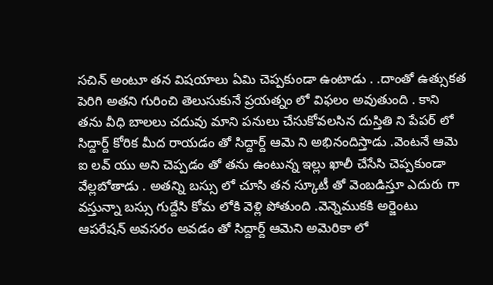సచిన్ అంటూ తన విషయాలు ఏమి చెప్పకుండా ఉంటాడు . .దాంతో ఉత్సుకత పెరిగి అతని గురించి తెలుసుకునే ప్రయత్నం లో విఫలం అవుతుంది . కాని తను వీధి బాలలు చదువు మాని పనులు చేసుకోవలసిన దుస్తితి ని పేపర్ లో సిద్దార్ద్ కోరిక మీద రాయడం తో సిద్దార్ద్ ఆమె ని అభినందిస్తాడు .వెంటనే ఆమె ఐ లవ్ యు అని చెప్పడం తో తను ఉంటున్న ఇల్లు ఖాలీ చేసేసి చెప్పకుండా వేల్లబోతాడు . అతన్ని బస్సు లో చూసి తన స్కూటీ తో వెంబడిస్తూ ఎదురు గా వస్తున్నా బస్సు గుద్దేసి కోమ లోకి వెళ్లి పోతుంది .వెన్నెముకకి అర్జెంటు ఆపరేషన్ అవసరం అవడం తో సిద్దార్ద్ ఆమెని అమెరికా లో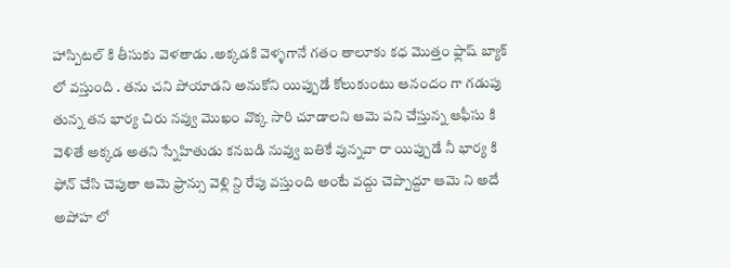హాస్పిటల్ కి తీసుకు వెళతాడు .అక్కడకి వెళ్ళగానే గతం తాలూకు కధ మొత్తం ఫ్లాష్ బ్యాక్ లో వస్తుంది . తను చని పోయాడని అనుకోని యిప్పుడే కోలుకుంటు ఆనందం గా గడుపు తున్న తన భార్య చిరు నవ్వు మొఖం వొక్క సారి చూడాలని ఆమె పని చేస్తున్న ఆఫీసు కి వెళితే అక్కడ అతని స్నేహితుడు కనబడి నువ్వు బతికే వున్నవా రా యిప్పుడే నీ భార్య కి ఫోన్ చేసి చెపుతా ఆమె ఫ్రాన్సు వెళ్లి న్ది రేపు వస్తుంది అంటే వద్దు చెప్పొద్దూ ఆమె ని అదే అపోహ లో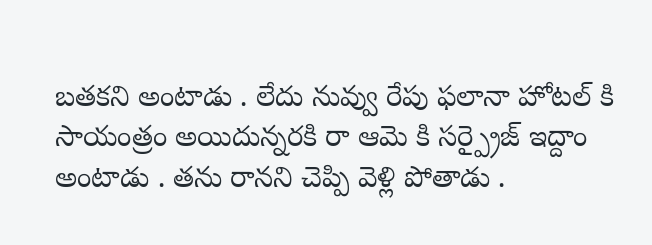బతకని అంటాడు . లేదు నువ్వు రేపు ఫలానా హోటల్ కి సాయంత్రం అయిదున్నరకి రా ఆమె కి సర్ప్రైజ్ ఇద్దాం అంటాడు . తను రానని చెప్పి వెళ్లి పోతాడు .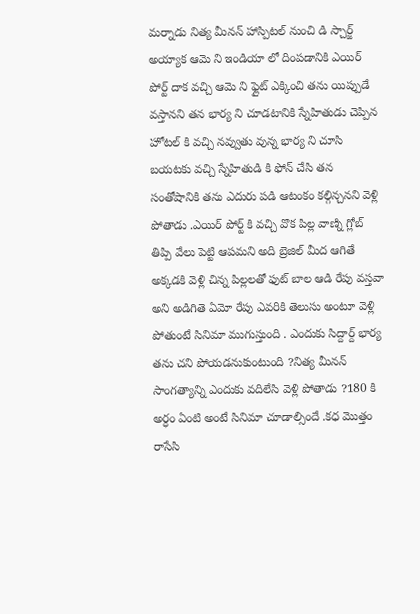మర్నాడు నిత్య మీనన్ హాస్పిటల్ నుంచి డి స్చార్జ్ అయ్యాక ఆమె ని ఇండియా లో దింపడానికి ఎయిర్ పోర్ట్ దాక వచ్చి ఆమె ని ఫ్లైట్ ఎక్కించి తను యిప్పుడే వస్తానని తన భార్య ని చూడటానికి స్నేహితుడు చెప్పిన హోటల్ కి వచ్చి నవ్వుతు వున్న భార్య ని చూసి బయటకు వచ్చి స్నేహితుడి కి ఫోన్ చేసి తన సంతోషానికి తను ఎదురు పడి ఆటంకం కల్గిన్చనని వెళ్లి పోతాడు .ఎయిర్ పోర్ట్ కి వచ్చి వొక పిల్ల వాణ్ని గ్లోబ్ తిప్పి వేలు పెట్టి ఆపమని అది బ్రెజిల్ మీద ఆగితే అక్కడకి వెళ్లి చిన్న పిల్లలతో ఫుట్ బాల ఆడి రేపు వస్తవా అని అడిగితె ఏమో రేపు ఎవరికి తెలుసు అంటూ వెళ్లి పోతుంటే సినిమా ముగుస్తుంది . ఎందుకు సిద్దార్ద్ భార్య తను చని పోయడనుకుంటుంది ?నిత్య మీనన్ సాంగత్యాన్ని ఎందుకు వదిలేసి వెళ్లి పోతాడు ?180 కి అర్ధం ఏంటి అంటే సినిమా చూడాల్సిందే .కధ మొత్తం రాసేసి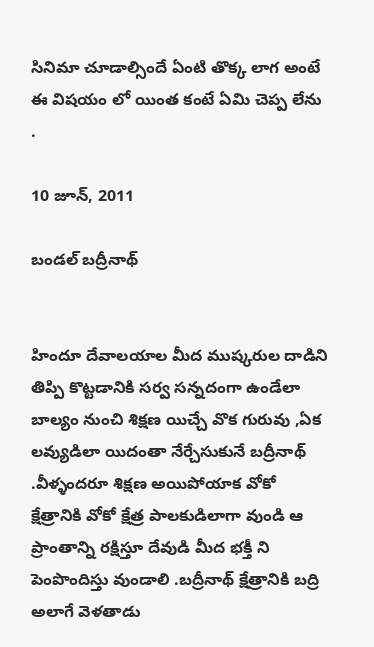సినిమా చూడాల్సిందే ఏంటి తొక్క లాగ అంటే ఈ విషయం లో యింత కంటే ఏమి చెప్ప లేను .

10 జూన్, 2011

బండల్ బద్రీనాథ్


హిందూ దేవాలయాల మీద ముష్కరుల దాడిని తిప్పి కొట్టడానికి సర్వ సన్నదంగా ఉండేలా బాల్యం నుంచి శిక్షణ యిచ్చే వొక గురువు ,ఏక లవ్యుడిలా యిదంతా నేర్చేసుకునే బద్రీనాథ్ .వీళ్ళందరూ శిక్షణ అయిపోయాక వోకో క్షేత్రానికి వోకో క్షేత్ర పాలకుడిలాగా వుండి ఆ ప్రాంతాన్ని రక్షిస్తూ దేవుడి మీద భక్తీ ని పెంపొందిస్తు వుండాలి .బద్రీనాథ్ క్షేత్రానికి బద్రి అలాగే వెళతాడు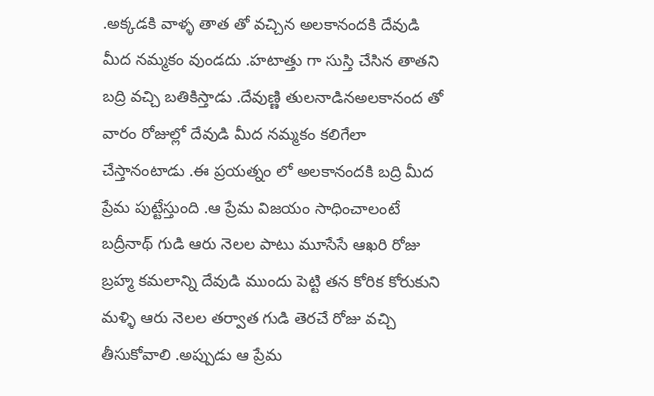.అక్కడకి వాళ్ళ తాత తో వచ్చిన అలకానందకి దేవుడి మీద నమ్మకం వుండదు .హటాత్తు గా సుస్తి చేసిన తాతని బద్రి వచ్చి బతికిస్తాడు .దేవుణ్ణి తులనాడినఅలకానంద తో వారం రోజుల్లో దేవుడి మీద నమ్మకం కలిగేలా చేస్తానంటాడు .ఈ ప్రయత్నం లో అలకానందకి బద్రి మీద ప్రేమ పుట్టేస్తుంది .ఆ ప్రేమ విజయం సాధించాలంటే బద్రీనాథ్ గుడి ఆరు నెలల పాటు మూసేసే ఆఖరి రోజు బ్రహ్మ కమలాన్ని దేవుడి ముందు పెట్టి తన కోరిక కోరుకుని మళ్ళి ఆరు నెలల తర్వాత గుడి తెరచే రోజు వచ్చి తీసుకోవాలి .అప్పుడు ఆ ప్రేమ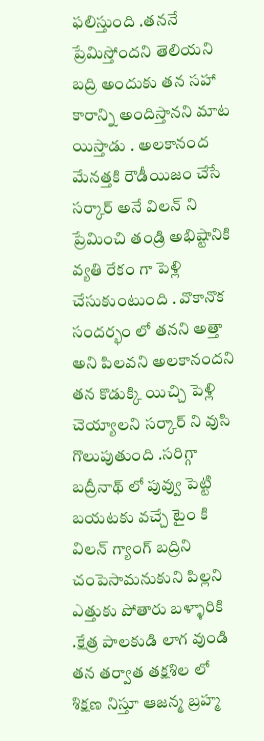ఫలిస్తుంది .తననే ప్రేమిస్తోందని తెలియని బద్రి అందుకు తన సహా కారాన్ని అందిస్తానని మాట యిస్తాడు . అలకానంద మేనత్తకి రౌడీయిజం చేసే సర్కార్ అనే విలన్ ని ప్రేమించి తండ్రి అభిష్టానికి వ్యతి రేకం గా పెళ్లి చేసుకుంటుంది . వొకానొక సందర్భం లో తనని అత్తా అని పిలవని అలకానందని తన కొడుక్కి యిచ్చి పెళ్లి చెయ్యాలని సర్కార్ ని వుసి గొలుపుతుంది .సరిగ్గా బద్రీనాథ్ లో పువ్వు పెట్టి బయటకు వచ్చే టైం కి విలన్ గ్యాంగ్ బద్రిని చంపెసామనుకుని పిల్లని ఎత్తుకు పోతారు బళ్ళారికి .క్షేత్ర పాలకుడి లాగ వుండి తన తర్వాత తక్షశిల లో శిక్షణ నిస్తూ ఆజన్మ బ్రహ్మ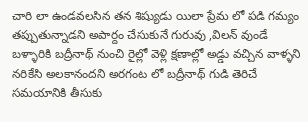చారి లా ఉండవలసిన తన శిష్యుడు యిలా ప్రేమ లో పడి గమ్యం తప్పుతున్నాడని అపార్దం చేసుకునే గురువు ,విలన్ వుండే బళ్ళారికి బద్రీనాథ్ నుంచి రైల్లో వెళ్లి క్షణాల్లో అడ్డు వచ్చిన వాళ్ళని నరికేసి అలకానందని అరగంట లో బద్రీనాథ్ గుడి తెరిచే సమయానికి తీసుకు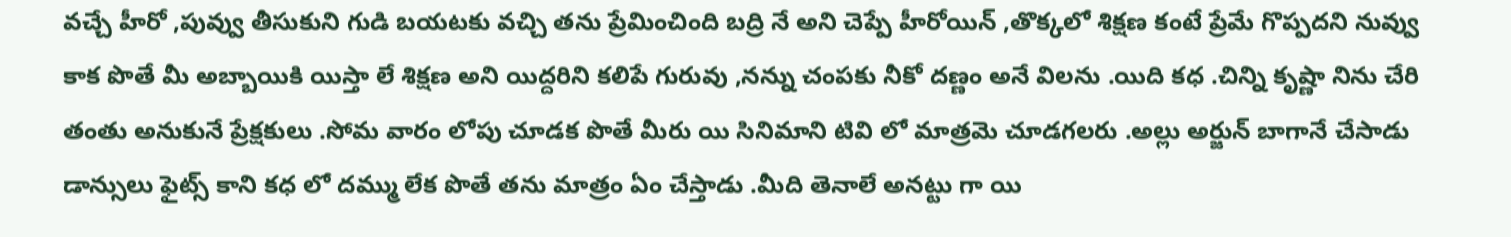వచ్చే హీరో ,పువ్వు తీసుకుని గుడి బయటకు వచ్చి తను ప్రేమించింది బద్రి నే అని చెప్పే హీరోయిన్ ,తొక్కలో శిక్షణ కంటే ప్రేమే గొప్పదని నువ్వు కాక పొతే మీ అబ్బాయికి యిస్తా లే శిక్షణ అని యిద్దరిని కలిపే గురువు ,నన్ను చంపకు నీకో దణ్ణం అనే విలను .యిది కధ .చిన్ని కృష్ణా నిను చేరి తంతు అనుకునే ప్రేక్షకులు .సోమ వారం లోపు చూడక పొతే మీరు యి సినిమాని టివి లో మాత్రమె చూడగలరు .అల్లు అర్జున్ బాగానే చేసాడు డాన్సులు ఫైట్స్ కాని కధ లో దమ్ము లేక పొతే తను మాత్రం ఏం చేస్తాడు .మీది తెనాలే అనట్టు గా యి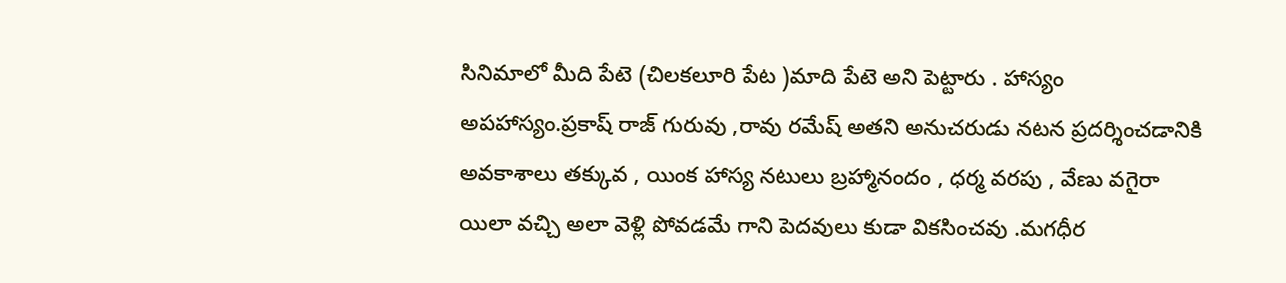సినిమాలో మీది పేటె (చిలకలూరి పేట )మాది పేటె అని పెట్టారు . హాస్యం అపహాస్యం.ప్రకాష్ రాజ్ గురువు ,రావు రమేష్ అతని అనుచరుడు నటన ప్రదర్శించడానికి అవకాశాలు తక్కువ , యింక హాస్య నటులు బ్రహ్మానందం , ధర్మ వరపు , వేణు వగైరా యిలా వచ్చి అలా వెళ్లి పోవడమే గాని పెదవులు కుడా వికసించవు .మగధీర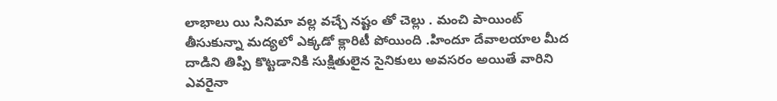లాభాలు యి సినిమా వల్ల వచ్చే నష్టం తో చెల్లు . మంచి పాయింట్ తీసుకున్నా మద్యలో ఎక్కడో క్లారిటీ పోయింది .హిందూ దేవాలయాల మీద దాడిని తిప్పి కొట్టడానికి సుక్షితులైన సైనికులు అవసరం అయితే వారిని ఎవరైనా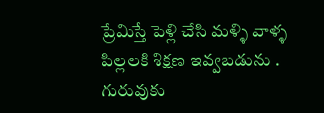ప్రేమిస్తే పెళ్లి చేసి మళ్ళి వాళ్ళ పిల్లలకి శిక్షణ ఇవ్వబడును . గురువుకు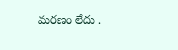మరణం లేదు .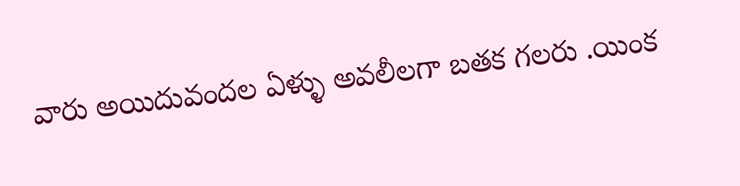వారు అయిదువందల ఏళ్ళు అవలీలగా బతక గలరు .యింక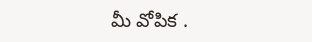మీ వోపిక .